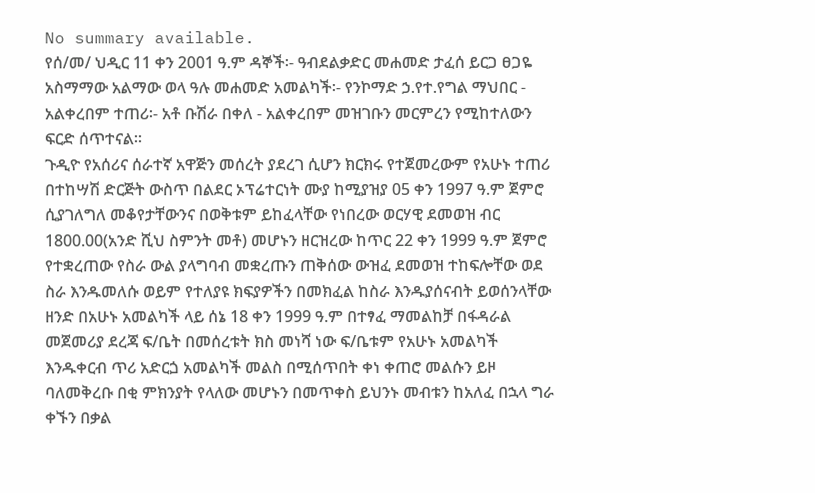No summary available.
የሰ/መ/ ህዲር 11 ቀን 2001 ዓ.ም ዳኞች፡- ዓብደልቃድር መሐመድ ታፈሰ ይርጋ ፀጋዬ አስማማው አልማው ወላ ዓሉ መሐመድ አመልካች፡- የንኮማድ ኃ.የተ.የግል ማህበር - አልቀረበም ተጠሪ፡- አቶ ቡሽራ በቀለ - አልቀረበም መዝገቡን መርምረን የሚከተለውን ፍርድ ሰጥተናል።
ጉዲዮ የአሰሪና ሰራተኛ አዋጅን መሰረት ያደረገ ሲሆን ክርክሩ የተጀመረውም የአሁኑ ተጠሪ በተከሣሽ ድርጅት ውስጥ በልደር ኦፕሬተርነት ሙያ ከሚያዝያ 05 ቀን 1997 ዓ.ም ጀምሮ ሲያገለግለ መቆየታቸውንና በወቅቱም ይከፈላቸው የነበረው ወርሃዊ ደመወዝ ብር 1800.00(አንድ ሺህ ስምንት መቶ) መሆኑን ዘርዝረው ከጥር 22 ቀን 1999 ዓ.ም ጀምሮ የተቋረጠው የስራ ውል ያላግባብ መቋረጡን ጠቅሰው ውዝፈ ደመወዝ ተከፍሎቸው ወደ ስራ እንዱመለሱ ወይም የተለያዩ ክፍያዎችን በመክፈል ከስራ እንዱያሰናብት ይወሰንላቸው ዘንድ በአሁኑ አመልካች ላይ ሰኔ 18 ቀን 1999 ዓ.ም በተፃፈ ማመልከቻ በፋዳራል መጀመሪያ ደረጃ ፍ/ቤት በመሰረቱት ክስ መነሻ ነው ፍ/ቤቱም የአሁኑ አመልካች እንዱቀርብ ጥሪ አድርጏ አመልካች መልስ በሚሰጥበት ቀነ ቀጠሮ መልሱን ይዞ ባለመቅረቡ በቂ ምክንያት የላለው መሆኑን በመጥቀስ ይህንኑ መብቱን ከአለፈ በኋላ ግራ ቀኙን በቃል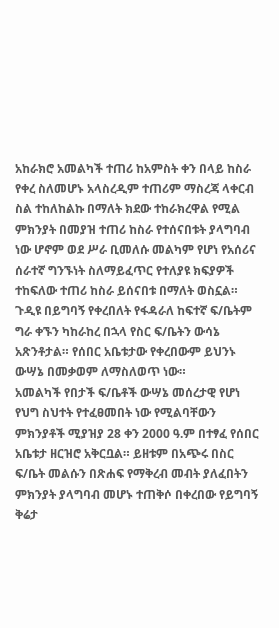አከራክሮ አመልካች ተጠሪ ከአምስት ቀን በላይ ከስራ የቀረ ስለመሆኑ አላስረዲም ተጠሪም ማስረጃ ላቀርብ ስል ተከለከልኩ በማለት ክደው ተከራክረዋል የሚል ምክንያት በመያዝ ተጠሪ ከስራ የተሰናበቱት ያላግባብ ነው ሆኖም ወደ ሥራ ቢመለሱ መልካም የሆነ የአሰሪና ሰራተኛ ግንኙነት ስለማይፈጥር የተለያዩ ክፍያዎች ተከፍለው ተጠሪ ከስራ ይሰናበቱ በማለት ወስኗል። ጉዲዩ በይግባኝ የቀረበለት የፋዳራለ ከፍተኛ ፍ/ቤትም ግራ ቀኙን ካከራከረ በኋላ የስር ፍ/ቤትን ውሳኔ አጽንቶታል። የሰበር አቤቱታው የቀረበውም ይህንኑ ውሣኔ በመቃወም ለማስለወጥ ነው።
አመልካች የበታች ፍ/ቤቶች ውሣኔ መሰረታዊ የሆነ የህግ ስህተት የተፈፀመበት ነው የሚልባቸውን ምክንያቶች ሚያዝያ 28 ቀን 2000 ዓ.ም በተፃፈ የሰበር አቤቱታ ዘርዝሮ አቅርቧል። ይዘቱም በአጭሩ በስር ፍ/ቤት መልሱን በጽሐፍ የማቅረብ መብት ያለፈበትን ምክንያት ያላግባብ መሆኑ ተጠቅሶ በቀረበው የይግባኝ ቅሬታ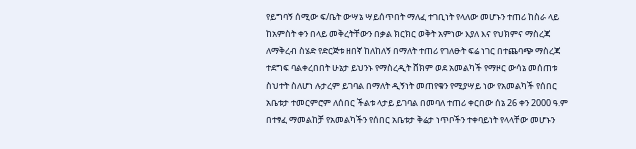የይግባኝ ሰሚው ፍ/ቤት ውሣኔ ሣይሰጥበት ማለፈ ተገቢነት የላለው መሆኑን ተጠሪ ከስራ ላይ ከአምስት ቀን በላይ መቅረትቸውን በቃል ክርክር ወቅት አምነው እያለ እና የህክምና ማስረጃ ለማቅረብ ስሄድ የድርጅቱ ዘበኛ ከለከለኝ በማለት ተጠሪ የገለፁት ፍሬ ነገር በተጨባጭ ማስረጃ ተደግፍ ባልቀረበበት ሁኔታ ይህንኑ የማስረዲት ሸክም ወደ አመልካች የማዞር ውሳኔ መሰጠቱ ስህተት ስለሆነ ሉታረም ይገባል በማለት ዲኝነት መጠየቁን የሚያሣይ ነው የአመልካች የሰበር አቤቱታ ተመርምሮም ለሰበር ችልቱ ላታይ ይገባል በመባለ ተጠሪ ቀርበው ሰኔ 26 ቀን 2000 ዓ.ም በተፃፈ ማመልከቻ የአመልካችን የሰበር አቤቱታ ቅሬታ ነጥቦችን ተቀባይነት የላላቸው መሆኑን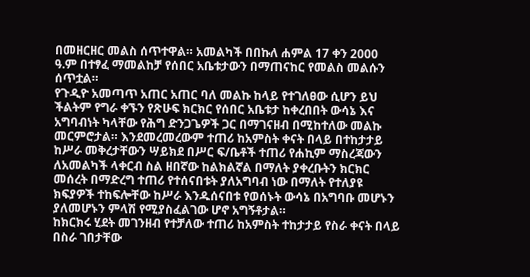በመዘርዘር መልስ ሰጥተዋል። አመልካች በበኩለ ሐምል 17 ቀን 2000 ዓ.ም በተፃፈ ማመልከቻ የሰበር አቤቱታውን በማጠናከር የመልስ መልሱን ሰጥቷል።
የጉዲዮ አመጣጥ አጠር አጠር ባለ መልኩ ከላይ የተገለፀው ሲሆን ይህ ችልትም የግራ ቀኙን የጽሁፍ ክርክር የሰበር አቤቱታ ከቀረበበት ውሳኔ እና አግባብነት ካላቸው የሕግ ድንጋጌዎች ጋር በማገናዘብ በሚከተለው መልኩ መርምሮታል። እንደመረመረውም ተጠሪ ከአምስት ቀናት በላይ በተከታታይ ከሥራ መቅረታቸውን ሣይክደ በሥር ፍ/ቤቶች ተጠሪ የሐኪም ማስረጃውን ለአመልካች ላቀርብ ስል ዘበኛው ከልክልኛል በማለት ያቀረቡትን ክርክር መሰረት በማድረግ ተጠሪ የተሰናበቱት ያለአግባብ ነው በማለት የተለያዩ ክፍያዎች ተከፍሎቸው ከሥራ እንዱሰናበቱ የወሰኑት ውሳኔ በአግባቡ መሆኑን ያለመሆኑን ምላሽ የሚያስፈልገው ሆኖ አግኝቶታል።
ከክርክሩ ሂደት መገንዘብ የተቻለው ተጠሪ ከአምስት ተከታታይ የስራ ቀናት በላይ በስራ ገበታቸው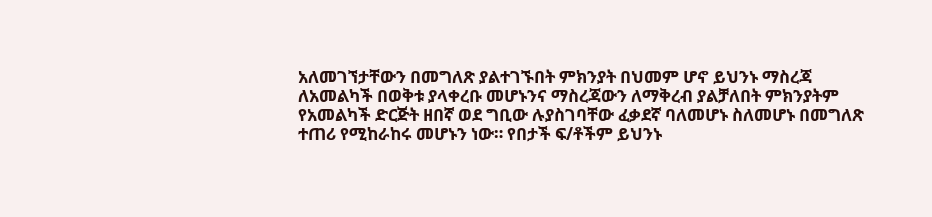አለመገኘታቸውን በመግለጽ ያልተገኙበት ምክንያት በህመም ሆኖ ይህንኑ ማስረጃ ለአመልካች በወቅቱ ያላቀረቡ መሆኑንና ማስረጃውን ለማቅረብ ያልቻለበት ምክንያትም የአመልካች ድርጅት ዘበኛ ወደ ግቢው ሉያስገባቸው ፈቃደኛ ባለመሆኑ ስለመሆኑ በመግለጽ ተጠሪ የሚከራከሩ መሆኑን ነው። የበታች ፍ/ቶችም ይህንኑ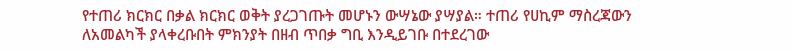የተጠሪ ክርክር በቃል ክርክር ወቅት ያረጋገጡት መሆኑን ውሣኔው ያሣያል። ተጠሪ የሀኪም ማስረጃውን ለአመልካች ያላቀረቡበት ምክንያት በዘብ ጥበቃ ግቢ እንዲይገቡ በተደረገው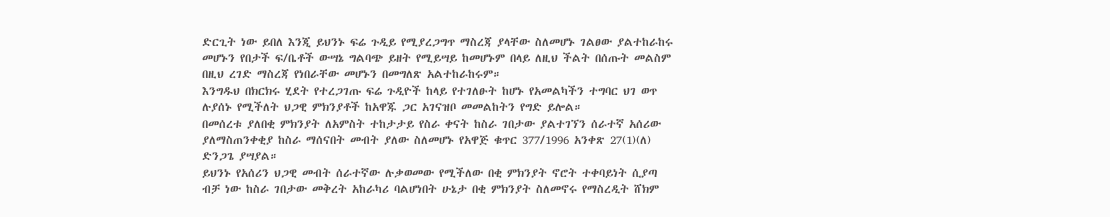ድርጊት ነው ይበለ እንጂ ይህንኑ ፍሬ ጉዲይ የሚያረጋግጥ ማስረጃ ያላቸው ስለመሆኑ ገልፀው ያልተከራከሩ መሆኑን የበታች ፍ/ቤቶች ውሣኔ ግልባጭ ይዘት የሚይሣይ ከመሆኑም በላይ ለዚህ ችልት በሰጡት መልስም በዚህ ረገድ ማስረጃ የነበራቸው መሆኑን በመግለጽ አልተከራከሩም።
እንግዱህ በክርክሩ ሂደት የተረጋገጡ ፍሬ ጉዲዮች ከላይ የተገለፁት ከሆኑ የአመልካችን ተግባር ህገ ወጥ ሉያሰኑ የሚችለት ህጋዊ ምክንያቶች ከአዋጁ ጋር አገናዝቦ መመልከትን የግድ ይሎል።
በመሰረቱ ያለበቂ ምክንያት ለአምስት ተከታታይ የስራ ቀናት ከስራ ገበታው ያልተገኘን ሰራተኛ አሰሪው ያለማስጠንቀቂያ ከስራ ማሰናበት መብት ያለው ስለመሆኑ የአዋጅ ቁጥር 377/1996 አንቀጽ 27(1)(ለ) ድንጋጌ ያሣያል።
ይህንኑ የአሰሪን ህጋዊ መብት ሰራተኛው ሉቃወመው የሚችለው በቂ ምክንያት ኖሮት ተቀባይነት ሲያጣ ብቻ ነው ከስራ ገበታው መቅረት አከራካሪ ባልሆነበት ሁኔታ በቂ ምክንያት ስለመኖሩ የማስረዲት ሸክም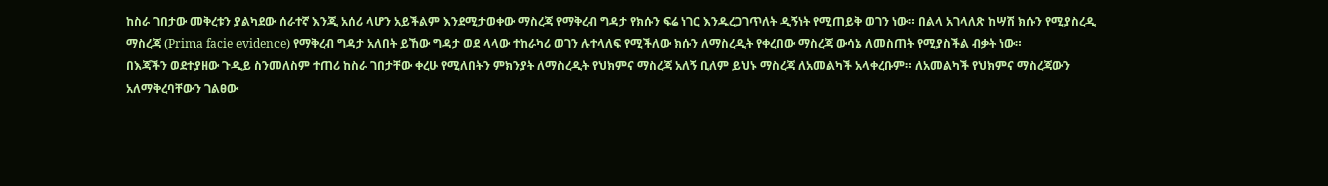ከስራ ገበታው መቅረቱን ያልካደው ሰራተኛ እንጂ አሰሪ ላሆን አይችልም እንደሚታወቀው ማስረጃ የማቅረብ ግዳታ የክሱን ፍሬ ነገር እንዱረጋገጥለት ዲኝነት የሚጠይቅ ወገን ነው። በልላ አገላለጽ ከሣሽ ክሱን የሚያስረዲ ማስረጃ (Prima facie evidence) የማቅረብ ግዳታ አለበት ይኸው ግዳታ ወደ ላላው ተከራካሪ ወገን ሉተላለፍ የሚችለው ክሱን ለማስረዲት የቀረበው ማስረጃ ውሳኔ ለመስጠት የሚያስችል ብቃት ነው።
በእጃችን ወደተያዘው ጉዲይ ስንመለስም ተጠሪ ከስራ ገበታቸው ቀረሁ የሚለበትን ምክንያት ለማስረዲት የህክምና ማስረጃ አለኝ ቢለም ይህኑ ማስረጃ ለአመልካች አላቀረቡም። ለአመልካች የህክምና ማስረጃውን አለማቅረባቸውን ገልፀው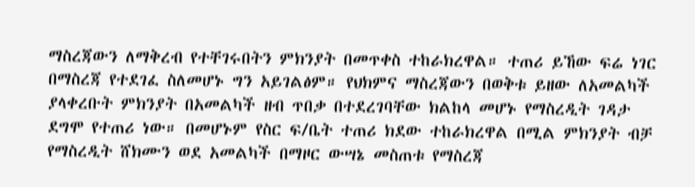ማስረጃውን ለማቅረብ የተቸገሩበትን ምክንያት በመጥቀስ ተከራክረዋል። ተጠሪ ይኸው ፍሬ ነገር በማስረጃ የተደገፈ ስለመሆኑ ግን አይገልፅም። የህክምና ማስረጃውን በወቅቱ ይዘው ለአመልካች ያላቀረቡት ምክንያት በአመልካች ዘብ ጥበቃ በተደረገባቸው ክልከላ መሆኑ የማስረዲት ገዳታ ደግሞ የተጠሪ ነው። በመሆኑም የስር ፍ/ቤት ተጠሪ ክደው ተከራክረዋል በሚል ምክንያት ብቻ የማስረዲት ሸክሙን ወደ አመልካች በማዞር ውሣኔ መስጠቱ የማስረጃ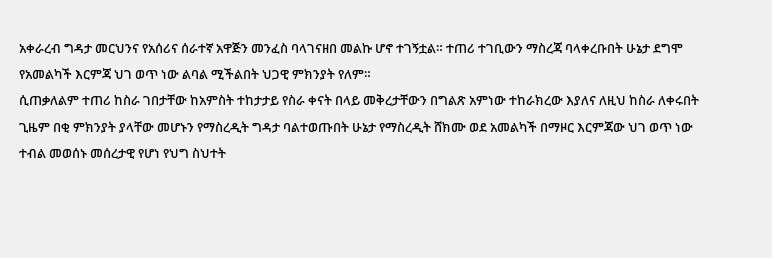አቀራረብ ግዳታ መርህንና የአሰሪና ሰራተኛ አዋጅን መንፈስ ባላገናዘበ መልኩ ሆኖ ተገኝቷል። ተጠሪ ተገቢውን ማስረጃ ባላቀረቡበት ሁኔታ ደግሞ የአመልካች እርምጃ ህገ ወጥ ነው ልባል ሚችልበት ህጋዊ ምክንያት የለም።
ሲጠቃለልም ተጠሪ ከስራ ገበታቸው ከአምስት ተከታታይ የስራ ቀናት በላይ መቅረታቸውን በግልጽ አምነው ተከራክረው እያለና ለዚህ ከስራ ለቀሩበት ጊዜም በቂ ምክንያት ያላቸው መሆኑን የማስረዲት ግዳታ ባልተወጡበት ሁኔታ የማስረዲት ሸክሙ ወደ አመልካች በማዞር እርምጃው ህገ ወጥ ነው ተብል መወሰኑ መሰረታዊ የሆነ የህግ ስህተት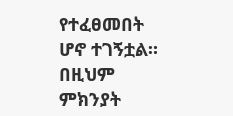የተፈፀመበት ሆኖ ተገኝቷል። በዚህም ምክንያት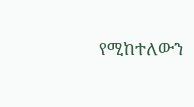የሚከተለውን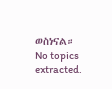ወስነናል።
No topics extracted.